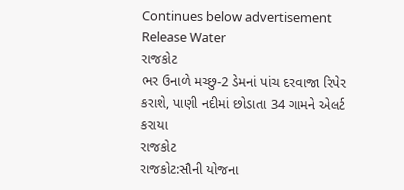Continues below advertisement
Release Water
રાજકોટ
ભર ઉનાળે મચ્છુ-2 ડેમનાં પાંચ દરવાજા રિપેર કરાશે, પાણી નદીમાં છોડાતા 34 ગામને એલર્ટ કરાયા
રાજકોટ
રાજકોટ:સૌની યોજના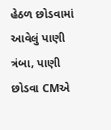હેઠળ છોડવામાં આવેલું પાણી ત્રંબા, પાણી છોડવા CMએ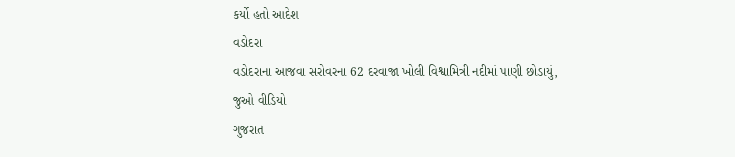કર્યો હતો આદેશ
વડોદરા
વડોદરાના આજવા સરોવરના 62 દરવાજા ખોલી વિશ્વામિત્રી નદીમાં પાણી છોડાયું, જુઓ વીડિયો
ગુજરાત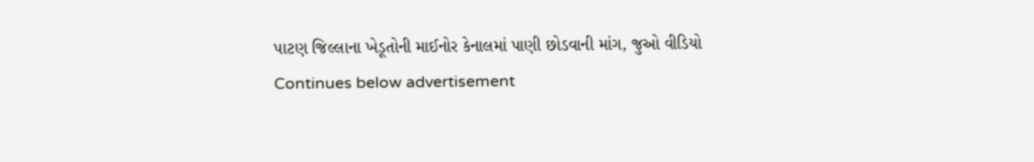પાટણ જિલ્લાના ખેડૂતોની માઈનોર કેનાલમાં પાણી છોડવાની માંગ, જુઓ વીડિયો
Continues below advertisement